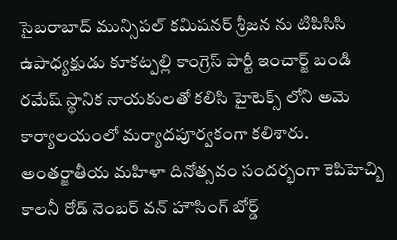సైబరాబాద్ మున్సిపల్ కమిషనర్ శ్రీజన ను టిపిసిసి ఉపాధ్యక్షుడు కూకట్పల్లి కాంగ్రెస్ పార్టీ ఇంచార్జ్ బండి రమేష్ స్థానిక నాయకులతో కలిసి హైటెక్స్ లోని అమె కార్యాలయంలో మర్యాదపూర్వకంగా కలిశారు. అంతర్జాతీయ మహిళా దినోత్సవం సందర్భంగా కెపిహెచ్బి కాలనీ రోడ్ నెంబర్ వన్ హౌసింగ్ బోర్డ్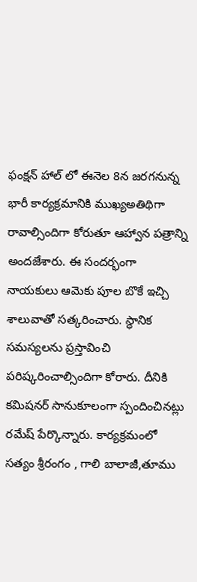ఫంక్షన్ హాల్ లో ఈనెల 8న జరగనున్న భారీ కార్యక్రమానికి ముఖ్యఅతిథిగా రావాల్సిందిగా కోరుతూ ఆహ్వాన పత్రాన్ని అందజేశారు. ఈ సందర్భంగా నాయకులు ఆమెకు పూల బొకే ఇచ్చి శాలువాతో సత్కరించారు. స్థానిక సమస్యలను ప్రస్తావించి పరిష్కరించాల్సిందిగా కోరారు. దీనికి కమిషనర్ సానుకూలంగా స్పందించినట్లు రమేష్ పేర్కొన్నారు. కార్యక్రమంలో సత్యం శ్రీరంగం , గాలి బాలాజీ,తూము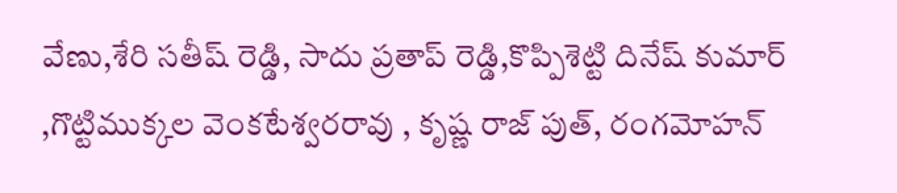వేణు,శేరి సతీష్ రెడ్డి, సాదు ప్రతాప్ రెడ్డి,కొప్పిశెట్టి దినేష్ కుమార్ ,గొట్టిముక్కల వెంకటేశ్వరరావు , కృష్ణ రాజ్ పుత్, రంగమోహన్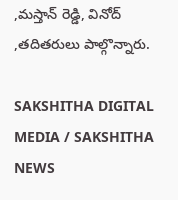,మస్తాన్ రెడ్డి, వినోద్ ,తదితరులు పాల్గొన్నారు.

SAKSHITHA DIGITAL MEDIA / SAKSHITHA NEWS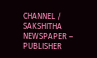CHANNEL / SAKSHITHA NEWSPAPER – PUBLISHER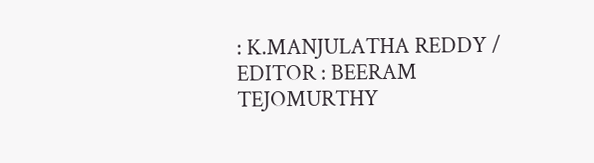: K.MANJULATHA REDDY / EDITOR : BEERAM TEJOMURTHY